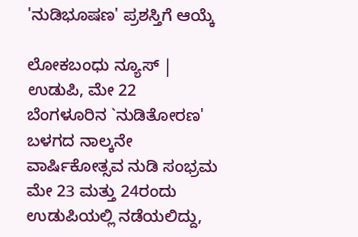'ನುಡಿಭೂಷಣ' ಪ್ರಶಸ್ತಿಗೆ ಆಯ್ಕೆ

ಲೋಕಬಂಧು ನ್ಯೂಸ್ | ಉಡುಪಿ, ಮೇ 22
ಬೆಂಗಳೂರಿನ `ನುಡಿತೋರಣ' ಬಳಗದ ನಾಲ್ಕನೇ ವಾರ್ಷಿಕೋತ್ಸವ ನುಡಿ ಸಂಭ್ರಮ ಮೇ 23 ಮತ್ತು 24ರಂದು ಉಡುಪಿಯಲ್ಲಿ ನಡೆಯಲಿದ್ದು,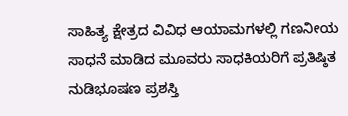ಸಾಹಿತ್ಯ ಕ್ಷೇತ್ರದ ವಿವಿಧ ಆಯಾಮಗಳಲ್ಲಿ ಗಣನೀಯ ಸಾಧನೆ ಮಾಡಿದ ಮೂವರು ಸಾಧಕಿಯರಿಗೆ ಪ್ರತಿಷ್ಠಿತ ನುಡಿಭೂಷಣ ಪ್ರಶಸ್ತಿ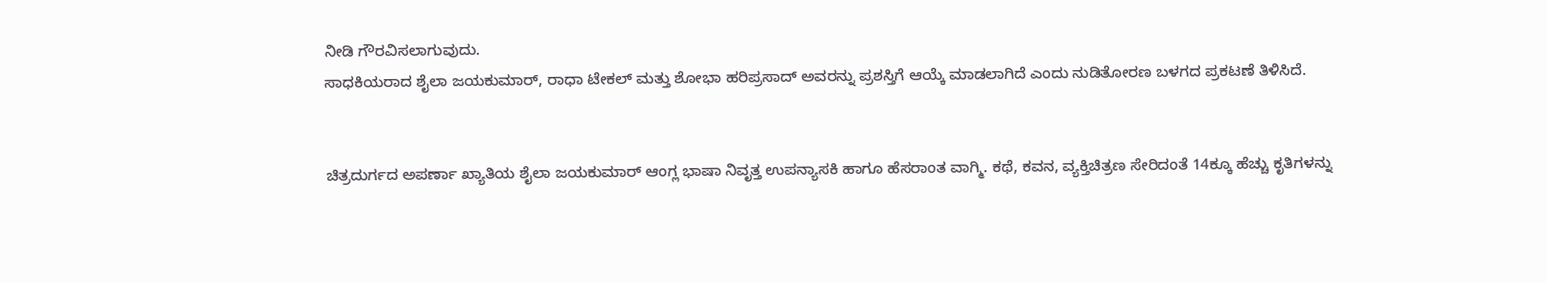ನೀಡಿ ಗೌರವಿಸಲಾಗುವುದು.
ಸಾಧಕಿಯರಾದ ಶೈಲಾ ಜಯಕುಮಾರ್, ರಾಧಾ ಟೇಕಲ್ ಮತ್ತು ಶೋಭಾ ಹರಿಪ್ರಸಾದ್ ಅವರನ್ನು ಪ್ರಶಸ್ತಿಗೆ ಆಯ್ಕೆ‌‌ ಮಾಡಲಾಗಿದೆ ಎಂದು ನುಡಿತೋರಣ ಬಳಗದ ಪ್ರಕಟಣೆ ತಿಳಿಸಿದೆ.


ಚಿತ್ರದುರ್ಗದ ಅಪರ್ಣಾ ಖ್ಯಾತಿಯ ಶೈಲಾ ಜಯಕುಮಾರ್ ಆಂಗ್ಲ ಭಾಷಾ ನಿವೃತ್ತ ಉಪನ್ಯಾಸಕಿ ಹಾಗೂ ಹೆಸರಾಂತ ವಾಗ್ಮಿ. ಕಥೆ, ಕವನ, ವ್ಯಕ್ತಿಚಿತ್ರಣ ಸೇರಿದಂತೆ 14ಕ್ಕೂ ಹೆಚ್ಚು ಕೃತಿಗಳನ್ನು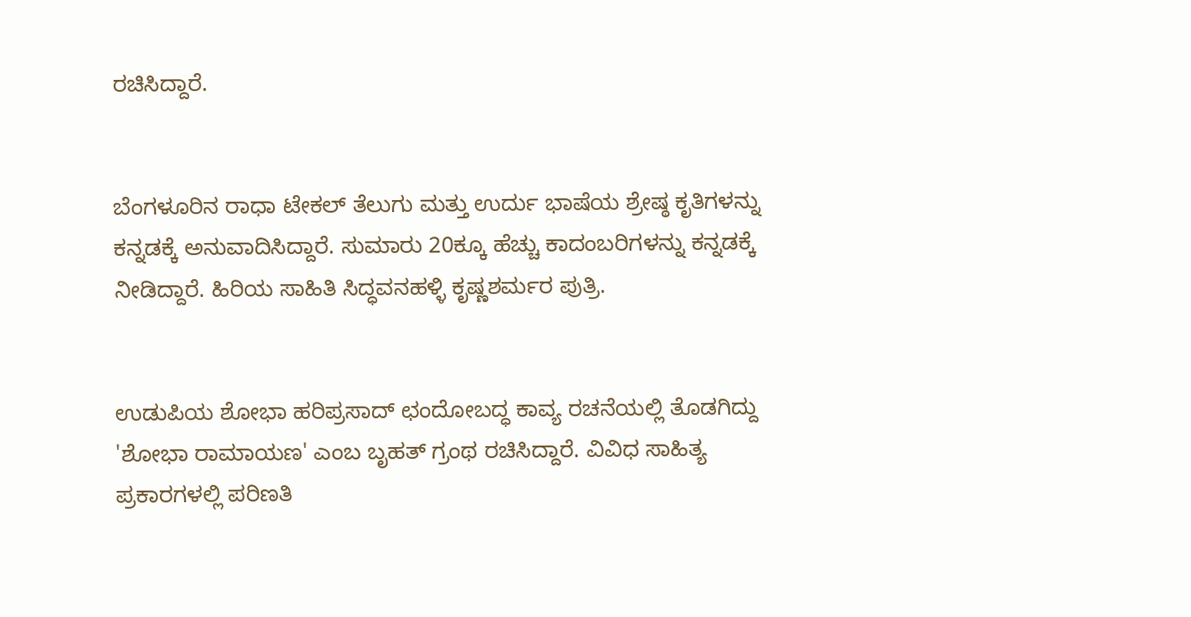ರಚಿಸಿದ್ದಾರೆ.


ಬೆಂಗಳೂರಿನ ರಾಧಾ ಟೇಕಲ್ ತೆಲುಗು ಮತ್ತು ಉರ್ದು ಭಾಷೆಯ ಶ್ರೇಷ್ಠ ಕೃತಿಗಳನ್ನು ಕನ್ನಡಕ್ಕೆ ಅನುವಾದಿಸಿದ್ದಾರೆ. ಸುಮಾರು 20ಕ್ಕೂ ಹೆಚ್ಚು ಕಾದಂಬರಿಗಳನ್ನು ಕನ್ನಡಕ್ಕೆ ನೀಡಿದ್ದಾರೆ. ಹಿರಿಯ ಸಾಹಿತಿ ಸಿದ್ಧವನಹಳ್ಳಿ ಕೃಷ್ಣಶರ್ಮರ ಪುತ್ರಿ.


ಉಡುಪಿಯ ಶೋಭಾ ಹರಿಪ್ರಸಾದ್ ಛಂದೋಬದ್ಧ ಕಾವ್ಯ ರಚನೆಯಲ್ಲಿ ತೊಡಗಿದ್ದು 'ಶೋಭಾ ರಾಮಾಯಣ' ಎಂಬ ಬೃಹತ್ ಗ್ರಂಥ ರಚಿಸಿದ್ದಾರೆ. ವಿವಿಧ ಸಾಹಿತ್ಯ ಪ್ರಕಾರಗಳಲ್ಲಿ ಪರಿಣತಿ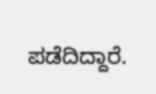ಪಡೆದಿದ್ದಾರೆ.